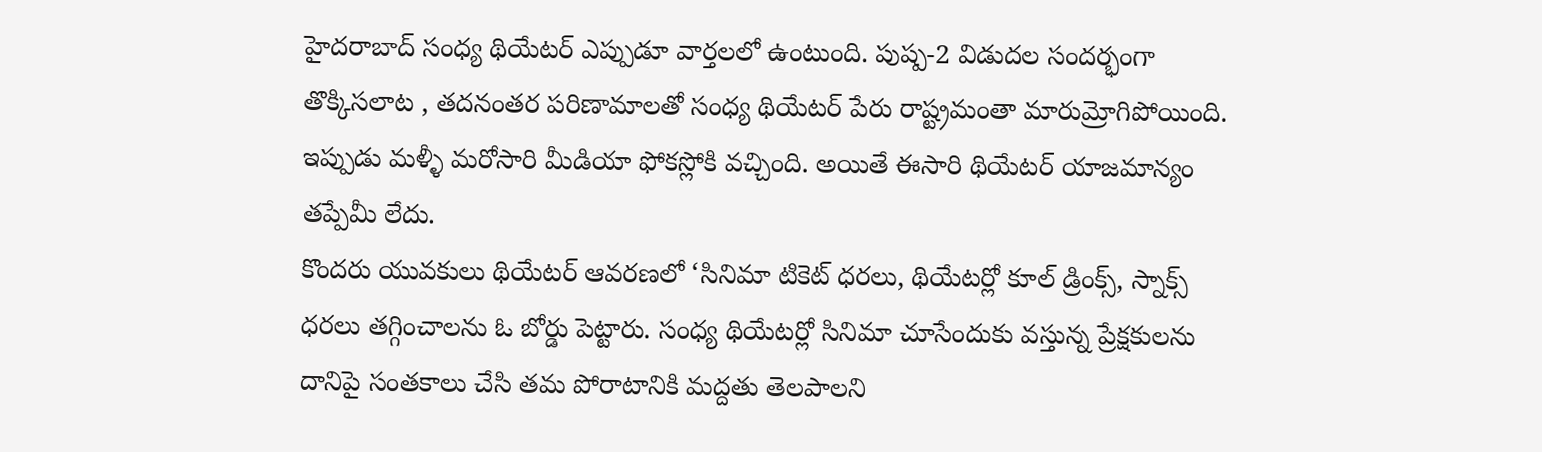హైదరాబాద్ సంధ్య థియేటర్ ఎప్పుడూ వార్తలలో ఉంటుంది. పుష్ప-2 విడుదల సందర్భంగా తొక్కిసలాట , తదనంతర పరిణామాలతో సంధ్య థియేటర్ పేరు రాష్ట్రమంతా మారుమ్రోగిపోయింది. ఇప్పుడు మళ్ళీ మరోసారి మీడియా ఫోకస్లోకి వచ్చింది. అయితే ఈసారి థియేటర్ యాజమాన్యం తప్పేమీ లేదు.
కొందరు యువకులు థియేటర్ ఆవరణలో ‘సినిమా టికెట్ ధరలు, థియేటర్లో కూల్ డ్రింక్స్, స్నాక్స్ ధరలు తగ్గించాలను ఓ బోర్డు పెట్టారు. సంధ్య థియేటర్లో సినిమా చూసేందుకు వస్తున్న ప్రేక్షకులను దానిపై సంతకాలు చేసి తమ పోరాటానికి మద్దతు తెలపాలని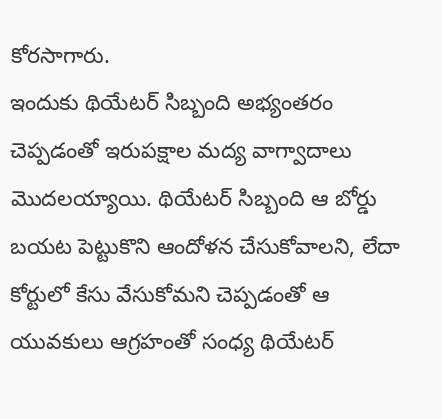కోరసాగారు.
ఇందుకు థియేటర్ సిబ్బంది అభ్యంతరం చెప్పడంతో ఇరుపక్షాల మద్య వాగ్వాదాలు మొదలయ్యాయి. థియేటర్ సిబ్బంది ఆ బోర్డు బయట పెట్టుకొని ఆందోళన చేసుకోవాలని, లేదా కోర్టులో కేసు వేసుకోమని చెప్పడంతో ఆ యువకులు ఆగ్రహంతో సంధ్య థియేటర్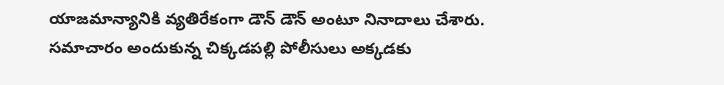యాజమాన్యానికి వ్యతిరేకంగా డౌన్ డౌన్ అంటూ నినాదాలు చేశారు.
సమాచారం అందుకున్న చిక్కడపల్లి పోలీసులు అక్కడకు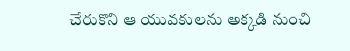చేరుకొని ఆ యువకులను అక్కడి నుంచి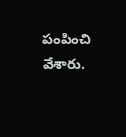పంపించి వేశారు.